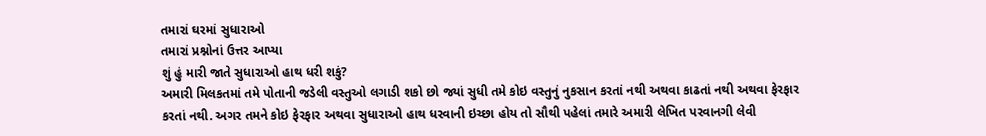તમારાં ઘરમાં સુધારાઓ
તમારાં પ્રશ્નોનાં ઉત્તર આપ્યા
શું હું મારી જાતે સુધારાઓ હાથ ધરી શકું?
અમારી મિલકતમાં તમે પોતાની જડેલી વસ્તુઓ લગાડી શકો છો જ્યાં સુધી તમે કોઇ વસ્તુનું નુકસાન કરતાં નથી અથવા કાઢતાં નથી અથવા ફેરફાર કરતાં નથી. અગર તમને કોઇ ફેરફાર અથવા સુધારાઓ હાથ ધરવાની ઇચ્છા હોય તો સૌથી પહેલાં તમારે અમારી લેખિત પરવાનગી લેવી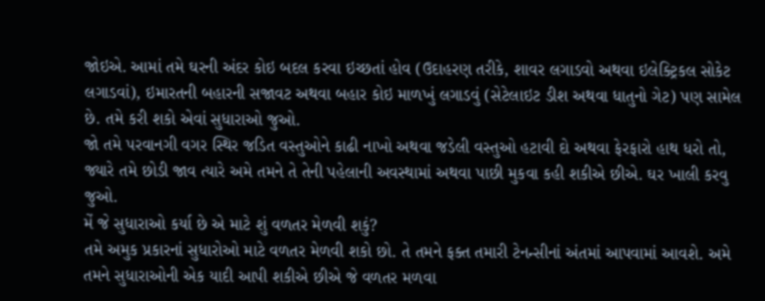જોઇએ. આમાં તમે ઘરની અંદર કોઇ બદલ કરવા ઇચ્છતાં હોવ (ઉદાહરણ તરીકે, શાવર લગાડવો અથવા ઇલેક્ટ્રિકલ સોકેટ લગાડવાં), ઇમારતની બહારની સજાવટ અથવા બહાર કોઇ માળખું લગાડવું (સેટેલાઇટ ડીશ અથવા ધાતુનો ગેટ) પણ સામેલ છે. તમે કરી શકો એવાં સુધારાઓ જુઓ.
જો તમે પરવાનગી વગર સ્થિર જડિત વસ્તુઓને કાઢી નાખો અથવા જડેલી વસ્તુઓ હટાવી દો અથવા ફેરફારો હાથ ધરો તો, જ્યારે તમે છોડી જાવ ત્યારે અમે તમને તે તેની પહેલાની અવસ્થામાં અથવા પાછી મુકવા કહી શકીએ છીએ. ઘર ખાલી કરવુ જુઓ.
મેં જે સુધારાઓ કર્યા છે એ માટે શું વળતર મેળવી શકું?
તમે અમુક પ્રકારનાં સુધારોઓ માટે વળતર મેળવી શકો છો. તે તમને ફક્ત તમારી ટેનન્સીનાં અંતમાં આપવામાં આવશે. અમે તમને સુધારાઓની એક યાદી આપી શકીએ છીએ જે વળતર મળવા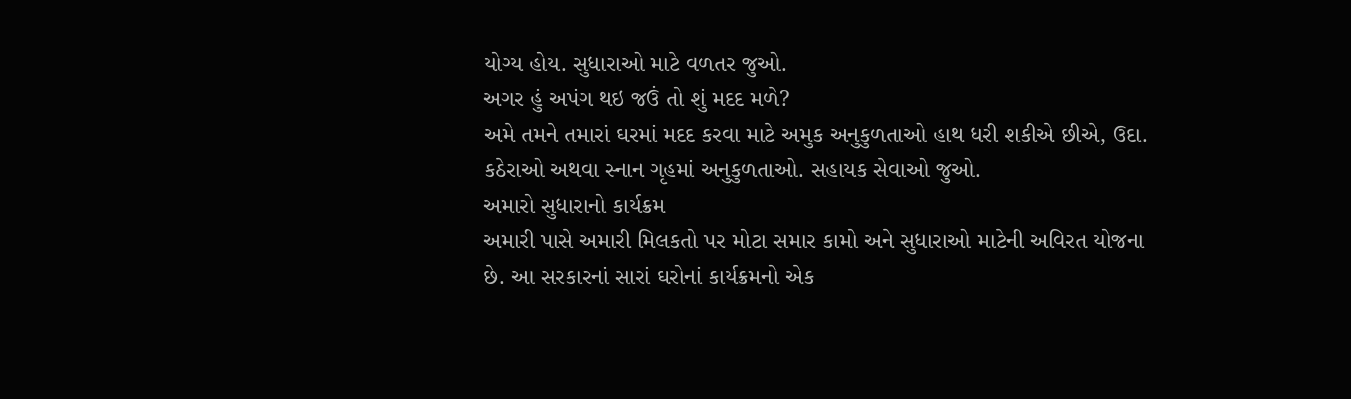યોગ્ય હોય. સુધારાઓ માટે વળતર જુઓ.
અગર હું અપંગ થઇ જઉં તો શું મદદ મળે?
અમે તમને તમારાં ઘરમાં મદદ કરવા માટે અમુક અનુકુળતાઓ હાથ ધરી શકીએ છીએ, ઉદા. કઠેરાઓ અથવા સ્નાન ગૃહમાં અનુકુળતાઓ. સહાયક સેવાઓ જુઓ.
અમારો સુધારાનો કાર્યક્રમ
અમારી પાસે અમારી મિલકતો પર મોટા સમાર કામો અને સુધારાઓ માટેની અવિરત યોજના છે. આ સરકારનાં સારાં ઘરોનાં કાર્યક્રમનો એક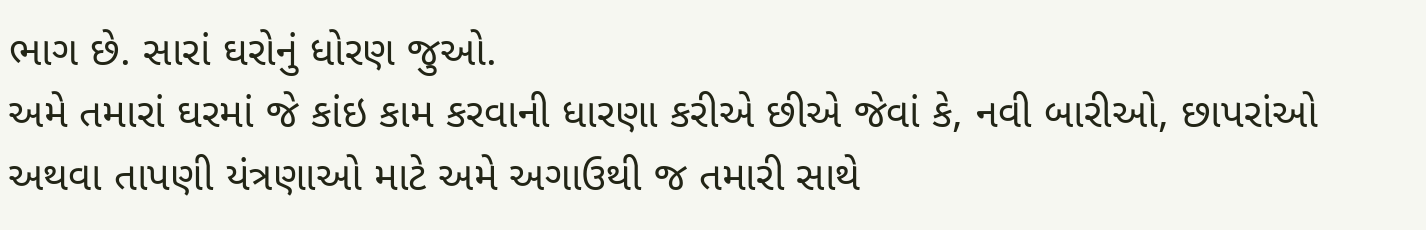ભાગ છે. સારાં ઘરોનું ધોરણ જુઓ.
અમે તમારાં ઘરમાં જે કાંઇ કામ કરવાની ધારણા કરીએ છીએ જેવાં કે, નવી બારીઓ, છાપરાંઓ અથવા તાપણી યંત્રણાઓ માટે અમે અગાઉથી જ તમારી સાથે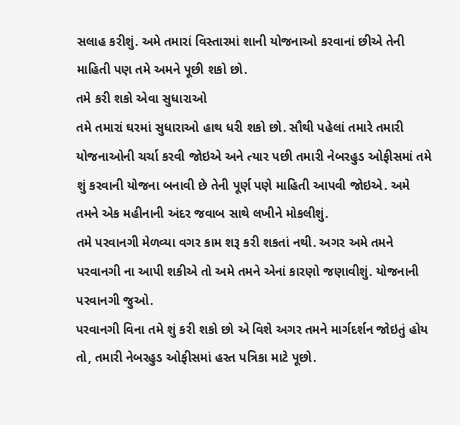સલાહ કરીશું. અમે તમારાં વિસ્તારમાં શાની યોજનાઓ કરવાનાં છીએ તેની માહિતી પણ તમે અમને પૂછી શકો છો.
તમે કરી શકો એવા સુધારાઓ
તમે તમારાં ઘરમાં સુધારાઓ હાથ ધરી શકો છો. સૌથી પહેલાં તમારે તમારી યોજનાઓની ચર્ચા કરવી જોઇએ અને ત્યાર પછી તમારી નેબરહુડ ઓફીસમાં તમે શું કરવાની યોજના બનાવી છે તેની પૂર્ણ પણે માહિતી આપવી જોઇએ. અમે તમને એક મહીનાની અંદર જવાબ સાથે લખીને મોકલીશું.
તમે પરવાનગી મેળવ્યા વગર કામ શરૂ કરી શકતાં નથી. અગર અમે તમને પરવાનગી ના આપી શકીએ તો અમે તમને એનાં કારણો જણાવીશું. યોજનાની પરવાનગી જુઓ.
પરવાનગી વિના તમે શું કરી શકો છો એ વિશે અગર તમને માર્ગદર્શન જોઇતું હોય તો, તમારી નેબરહુડ ઓફીસમાં હસ્ત પત્રિકા માટે પૂછો.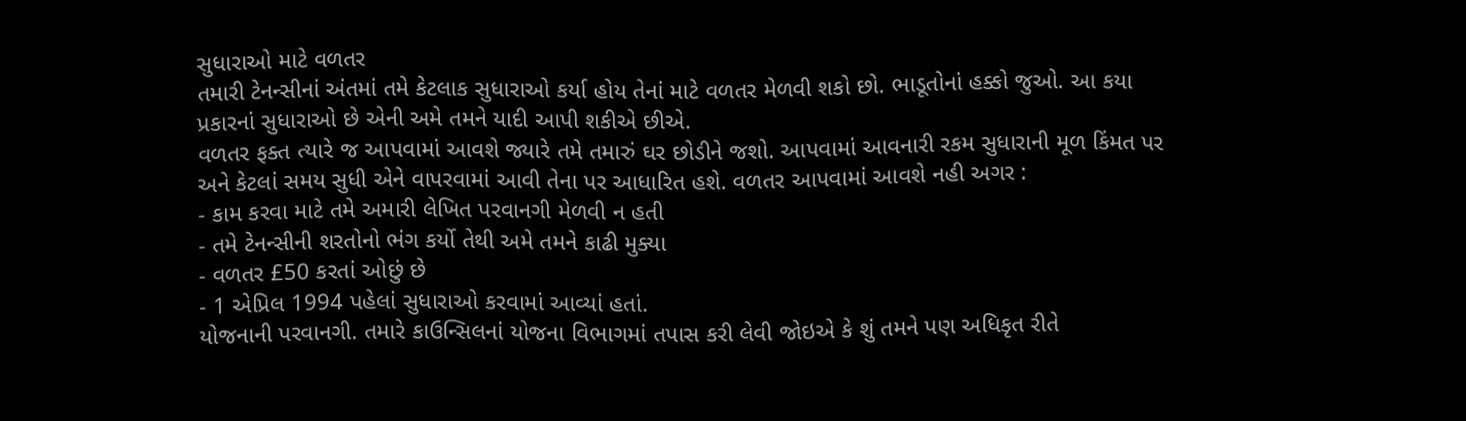સુધારાઓ માટે વળતર
તમારી ટેનન્સીનાં અંતમાં તમે કેટલાક સુધારાઓ કર્યા હોય તેનાં માટે વળતર મેળવી શકો છો. ભાડૂતોનાં હક્કો જુઓ. આ કયા પ્રકારનાં સુધારાઓ છે એની અમે તમને યાદી આપી શકીએ છીએ.
વળતર ફક્ત ત્યારે જ આપવામાં આવશે જ્યારે તમે તમારું ઘર છોડીને જશો. આપવામાં આવનારી રકમ સુધારાની મૂળ કિંમત પર અને કેટલાં સમય સુધી એને વાપરવામાં આવી તેના પર આધારિત હશે. વળતર આપવામાં આવશે નહી અગર :
- કામ કરવા માટે તમે અમારી લેખિત પરવાનગી મેળવી ન હતી
- તમે ટેનન્સીની શરતોનો ભંગ કર્યો તેથી અમે તમને કાઢી મુક્યા
- વળતર £50 કરતાં ઓછું છે
- 1 એપ્રિલ 1994 પહેલાં સુધારાઓ કરવામાં આવ્યાં હતાં.
યોજનાની પરવાનગી. તમારે કાઉન્સિલનાં યોજના વિભાગમાં તપાસ કરી લેવી જોઇએ કે શું તમને પણ અધિકૃત રીતે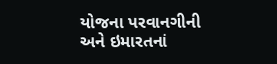યોજના પરવાનગીની અને ઇમારતનાં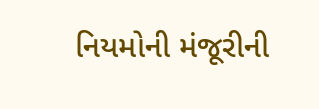નિયમોની મંજૂરીની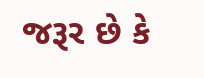જરૂર છે કે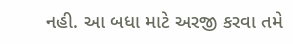નહી. આ બધા માટે અરજી કરવા તમે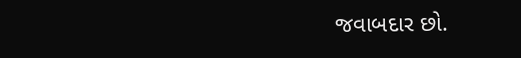જવાબદાર છો.